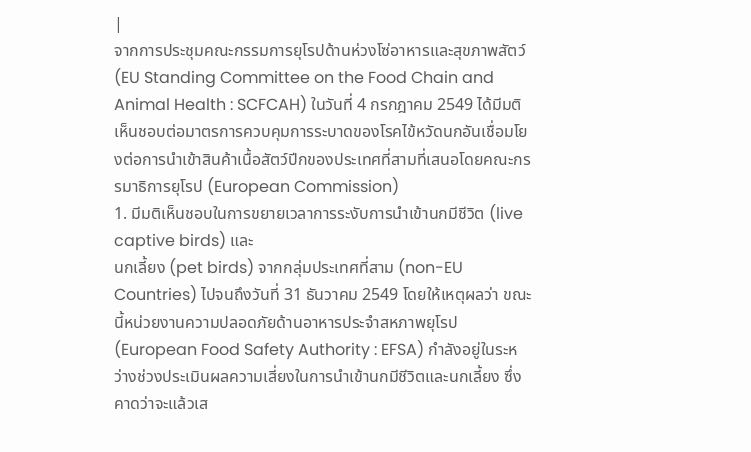|
จากการประชุมคณะกรรมการยุโรปด้านห่วงโซ่อาหารและสุขภาพสัตว์ (EU Standing Committee on the Food Chain and Animal Health : SCFCAH) ในวันที่ 4 กรกฎาคม 2549 ได้มีมติเห็นชอบต่อมาตรการควบคุมการระบาดของโรคไข้หวัดนกอันเชื่อมโยงต่อการนำเข้าสินค้าเนื้อสัตว์ปีกของประเทศที่สามที่เสนอโดยคณะกรรมาธิการยุโรป (European Commission)
1. มีมติเห็นชอบในการขยายเวลาการระงับการนำเข้านกมีชีวิต (live captive birds) และ
นกเลี้ยง (pet birds) จากกลุ่มประเทศที่สาม (non-EU Countries) ไปจนถึงวันที่ 31 ธันวาคม 2549 โดยให้เหตุผลว่า ขณะนี้หน่วยงานความปลอดภัยด้านอาหารประจำสหภาพยุโรป (European Food Safety Authority : EFSA) กำลังอยู่ในระหว่างช่วงประเมินผลความเสี่ยงในการนำเข้านกมีชีวิตและนกเลี้ยง ซึ่งคาดว่าจะแล้วเส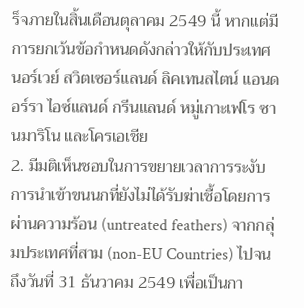ร็จภายในสิ้นเดือนตุลาคม 2549 นี้ หากแต่มีการยกเว้นข้อกำหนดดังกล่าวให้กับประเทศนอร์เวย์ สวิตเซอร์แลนด์ ลิคเทนสไตน์ แอนดอร์รา ไอซ์แลนด์ กรีนแลนด์ หมู่เกาะเฟโร ซานมาริโน และโครเอเชีย
2. มีมติเห็นชอบในการขยายเวลาการระงับการนำเข้าขนนกที่ยังไม่ได้รับฆ่าเชื้อโดยการผ่านความร้อน (untreated feathers) จากกลุ่มประเทศที่สาม (non-EU Countries) ไปจนถึงวันที่ 31 ธันวาคม 2549 เพื่อเป็นกา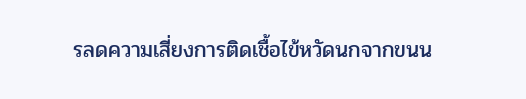รลดความเสี่ยงการติดเชื้อไข้หวัดนกจากขนน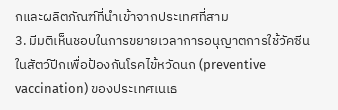กและผลิตภัณฑ์ที่นำเข้าจากประเทศที่สาม
3. มีมติเห็นชอบในการขยายเวลาการอนุญาตการใช้วัคซีน ในสัตว์ปีกเพื่อป้องกันโรคไข้หวัดนก (preventive vaccination) ของประเทศเนเธ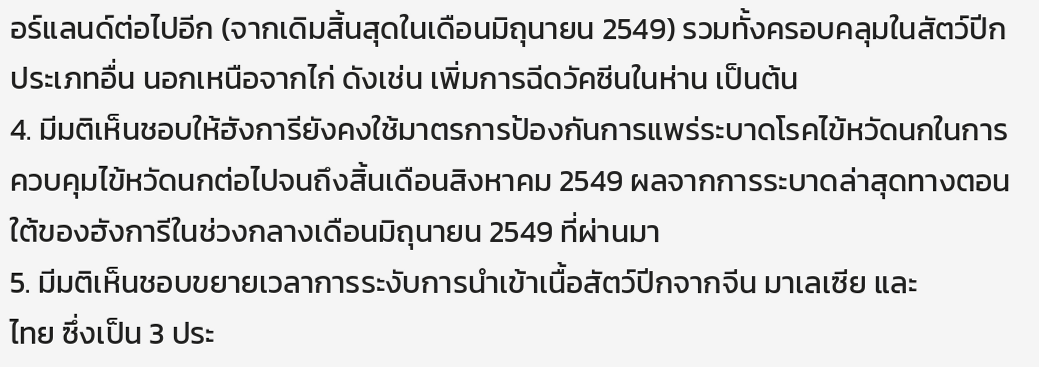อร์แลนด์ต่อไปอีก (จากเดิมสิ้นสุดในเดือนมิถุนายน 2549) รวมทั้งครอบคลุมในสัตว์ปีกประเภทอื่น นอกเหนือจากไก่ ดังเช่น เพิ่มการฉีดวัคซีนในห่าน เป็นต้น
4. มีมติเห็นชอบให้ฮังการียังคงใช้มาตรการป้องกันการแพร่ระบาดโรคไข้หวัดนกในการ
ควบคุมไข้หวัดนกต่อไปจนถึงสิ้นเดือนสิงหาคม 2549 ผลจากการระบาดล่าสุดทางตอนใต้ของฮังการีในช่วงกลางเดือนมิถุนายน 2549 ที่ผ่านมา
5. มีมติเห็นชอบขยายเวลาการระงับการนำเข้าเนื้อสัตว์ปีกจากจีน มาเลเซีย และ
ไทย ซึ่งเป็น 3 ประ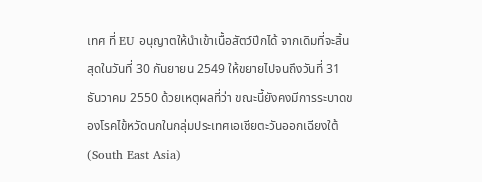เทศ ที่ EU อนุญาตให้นำเข้าเนื้อสัตว์ปีกได้ จากเดิมที่จะสิ้นสุดในวันที่ 30 กันยายน 2549 ให้ขยายไปจนถึงวันที่ 31 ธันวาคม 2550 ด้วยเหตุผลที่ว่า ขณะนี้ยังคงมีการระบาดของโรคไข้หวัดนกในกลุ่มประเทศเอเชียตะวันออกเฉียงใต้ (South East Asia)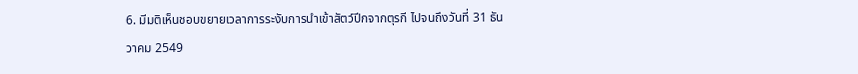6. มีมติเห็นชอบขยายเวลาการระงับการนำเข้าสัตว์ปีกจากตุรกี ไปจนถึงวันที่ 31 ธันวาคม 2549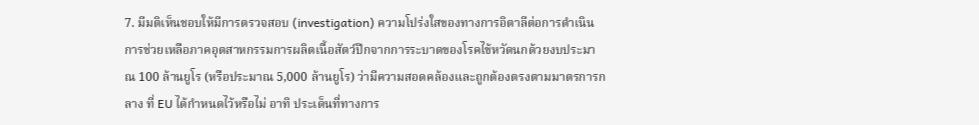7. มีมติเห็นชอบให้มีการตรวจสอบ (investigation) ความโปร่งใสของทางการอิตาลีต่อการดำเนินการช่วยเหลือภาคอุตสาหกรรมการผลิตเนื้อสัตว์ปีกจากการระบาดของโรคไข้หวัดนกด้วยงบประมาณ 100 ล้านยูโร (หรือประมาณ 5,000 ล้านยูโร) ว่ามีความสอดคล้องและถูกต้องตรงตามมาตรการกลาง ที่ EU ได้กำหนดไว้หรือไม่ อาทิ ประเด็นที่ทางการ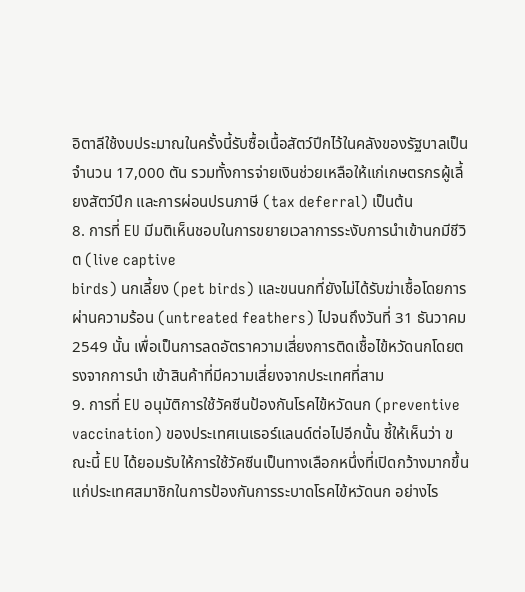อิตาลีใช้งบประมาณในครั้งนี้รับซื้อเนื้อสัตว์ปีกไว้ในคลังของรัฐบาลเป็นจำนวน 17,000 ตัน รวมทั้งการจ่ายเงินช่วยเหลือให้แก่เกษตรกรผู้เลี้ยงสัตว์ปีก และการผ่อนปรนภาษี (tax deferral) เป็นต้น
8. การที่ EU มีมติเห็นชอบในการขยายเวลาการระงับการนำเข้านกมีชีวิต (live captive
birds) นกเลี้ยง (pet birds) และขนนกที่ยังไม่ได้รับฆ่าเชื้อโดยการผ่านความร้อน (untreated feathers) ไปจนถึงวันที่ 31 ธันวาคม 2549 นั้น เพื่อเป็นการลดอัตราความเสี่ยงการติดเชื้อไข้หวัดนกโดยตรงจากการนำ เข้าสินค้าที่มีความเสี่ยงจากประเทศที่สาม
9. การที่ EU อนุมัติการใช้วัคซีนป้องกันโรคไข้หวัดนก (preventive vaccination) ของประเทศเนเธอร์แลนด์ต่อไปอีกนั้น ชี้ให้เห็นว่า ขณะนี้ EU ได้ยอมรับให้การใช้วัคซีนเป็นทางเลือกหนึ่งที่เปิดกว้างมากขึ้นแก่ประเทศสมาชิกในการป้องกันการระบาดโรคไข้หวัดนก อย่างไร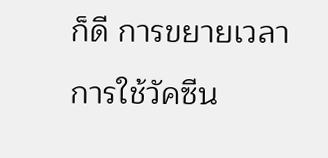ก็ดี การขยายเวลาการใช้วัคซีน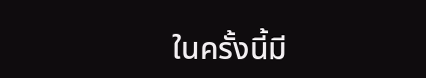ในครั้งนี้มี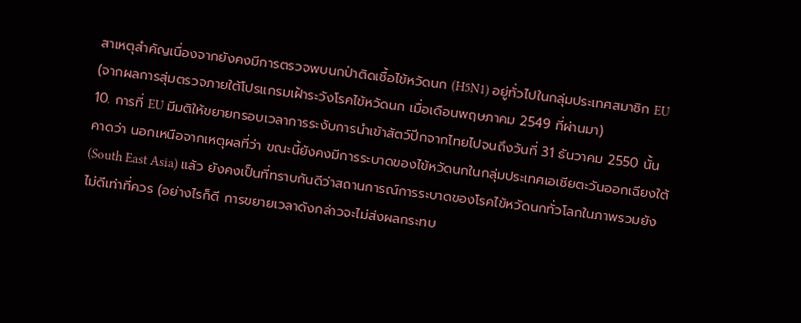สาเหตุสำคัญเนื่องจากยังคงมีการตรวจพบนกป่าติดเชื้อไข้หวัดนก (H5N1) อยู่ทั่วไปในกลุ่มประเทศสมาชิก EU (จากผลการสุ่มตรวจภายใต้โปรแกรมเฝ้าระวังโรคไข้หวัดนก เมื่อเดือนพฤษภาคม 2549 ที่ผ่านมา)
10. การที่ EU มีมติให้ขยายกรอบเวลาการระงับการนำเข้าสัตว์ปีกจากไทยไปจนถึงวันที่ 31 ธันวาคม 2550 นั้น คาดว่า นอกเหนือจากเหตุผลที่ว่า ขณะนี้ยังคงมีการระบาดของไข้หวัดนกในกลุ่มประเทศเอเชียตะวันออกเฉียงใต้ (South East Asia) แล้ว ยังคงเป็นที่ทราบกันดีว่าสถานการณ์การระบาดของโรคไข้หวัดนกทั่วโลกในภาพรวมยังไม่ดีเท่าที่ควร (อย่างไรก็ดี การขยายเวลาดังกล่าวจะไม่ส่งผลกระทบ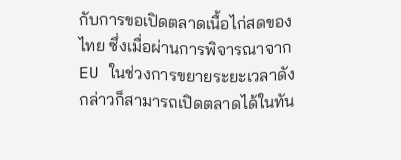กับการขอเปิดตลาดเนื้อไก่สดของไทย ซึ่งเมื่อผ่านการพิจารณาจาก EU ในช่วงการขยายระยะเวลาดังกล่าวก็สามารถเปิดตลาดได้ในทัน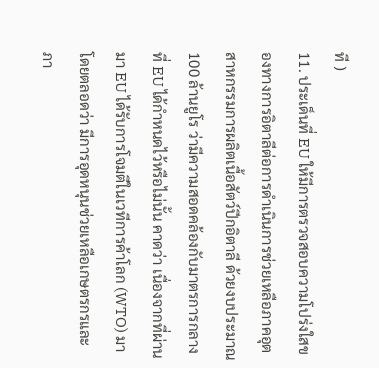ที )
11. ประเด็นที่ EU ให้มีการตรวจสอบความโปร่งใสของทางการอิตาลีต่อการดำเนินการช่วยเหลือภาคอุตสาหกรรมการผลิตเนื้อสัตว์ปีกอิตาลี ด้วยงบประมาณ 100 ล้านยูโร ว่ามีความสอดคล้องกับมาตรการกลาง ที่ EU ได้กำหนดไว้หรือไม่นั้น คาดว่า เนื่องจากที่ผ่านมา EU ได้รับการโจมตีในเวทีการค้าโลก (WTO) มาโดยตลอดว่า มีการอุดหนุนช่วยเหลือเกษตรกรและภา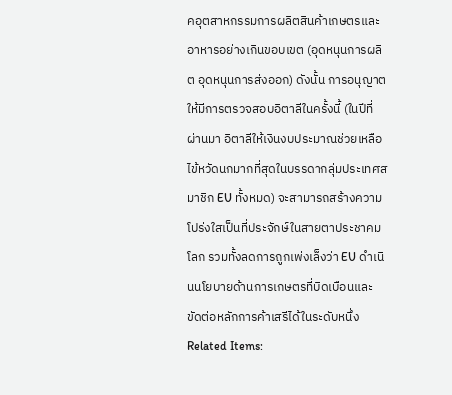คอุตสาหกรรมการผลิตสินค้าเกษตรและอาหารอย่างเกินขอบเขต (อุดหนุนการผลิต อุดหนุนการส่งออก) ดังนั้น การอนุญาตให้มีการตรวจสอบอิตาลีในครั้งนี้ (ในปีที่ผ่านมา อิตาลีให้เงินงบประมาณช่วยเหลือไข้หวัดนกมากที่สุดในบรรดากลุ่มประเทศสมาชิก EU ทั้งหมด) จะสามารถสร้างความโปร่งใสเป็นที่ประจักษ์ในสายตาประชาคมโลก รวมทั้งลดการถูกเพ่งเล็งว่า EU ดำเนินนโยบายด้านการเกษตรที่บิดเบือนและขัดต่อหลักการค้าเสรีได้ในระดับหนึ่ง
Related Items: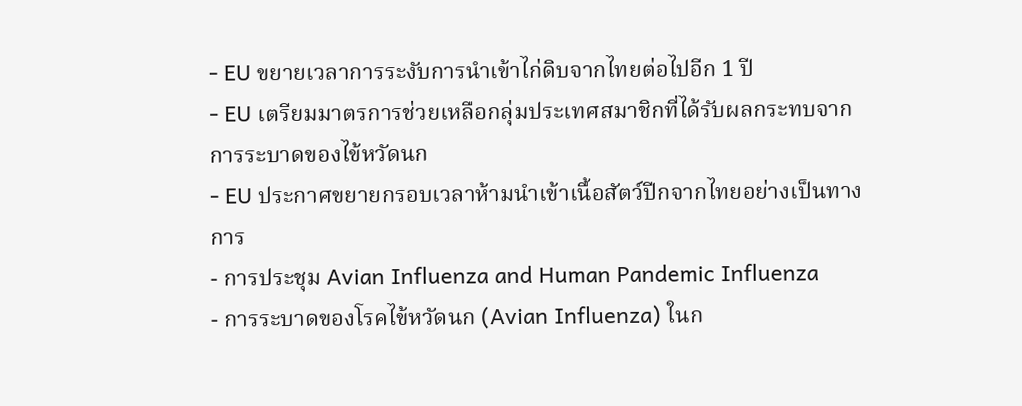- EU ขยายเวลาการระงับการนำเข้าไก่ดิบจากไทยต่อไปอีก 1 ปี
- EU เตรียมมาตรการช่วยเหลือกลุ่มประเทศสมาชิกที่ได้รับผลกระทบจากการระบาดของไข้หวัดนก
- EU ประกาศขยายกรอบเวลาห้ามนำเข้าเนื้อสัตว์ปีกจากไทยอย่างเป็นทางการ
- การประชุม Avian Influenza and Human Pandemic Influenza
- การระบาดของโรคไข้หวัดนก (Avian Influenza) ในก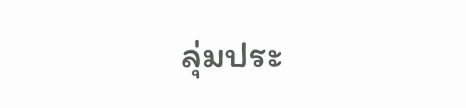ลุ่มประ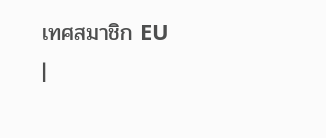เทศสมาชิก EU
|